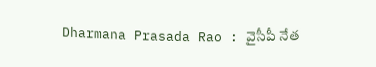Dharmana Prasada Rao : వైసీపీ నేత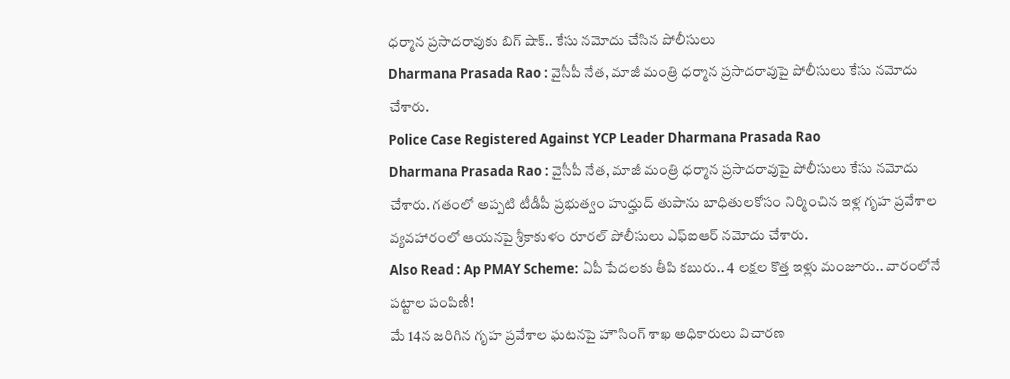ధర్మాన ప్రసాదరావుకు బిగ్ షాక్.. కేసు నమోదు చేసిన పోలీసులు
Dharmana Prasada Rao : వైసీపీ నేత, మాజీ మంత్రి ధర్మాన ప్రసాదరావుపై పోలీసులు కేసు నమోదు చేశారు.
Police Case Registered Against YCP Leader Dharmana Prasada Rao
Dharmana Prasada Rao : వైసీపీ నేత, మాజీ మంత్రి ధర్మాన ప్రసాదరావుపై పోలీసులు కేసు నమోదు చేశారు. గతంలో అప్పటి టీడీపీ ప్రభుత్వం హుద్హుద్ తుపాను బాధితులకోసం నిర్మించిన ఇళ్ల గృహ ప్రవేశాల వ్యవహారంలో ఆయనపై శ్రీకాకుళం రూరల్ పోలీసులు ఎఫ్ఐఆర్ నమోదు చేశారు.
Also Read : Ap PMAY Scheme: ఏపీ పేదలకు తీపి కబురు.. 4 లక్షల కొత్త ఇళ్లు మంజూరు.. వారంలోనే పట్టాల పంపిణీ!
మే 14న జరిగిన గృహ ప్రవేశాల ఘటనపై హౌసింగ్ శాఖ అధికారులు విచారణ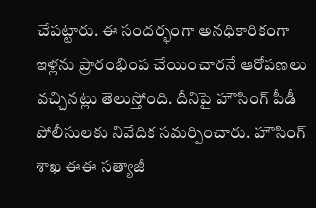చేపట్టారు. ఈ సందర్భంగా అనధికారికంగా ఇళ్లను ప్రారంభింప చేయించారనే ఆరోపణలు వచ్చినట్లు తెలుస్తోంది. దీనిపై హౌసింగ్ పీడీ పోలీసులకు నివేదిక సమర్పించారు. హౌసింగ్ శాఖ ఈఈ సత్యాజీ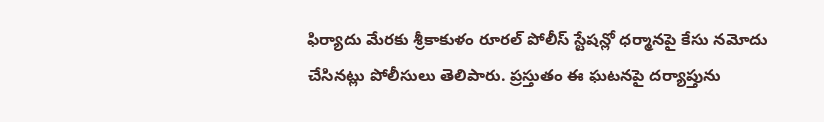ఫిర్యాదు మేరకు శ్రీకాకుళం రూరల్ పోలీస్ స్టేషన్లో ధర్మానపై కేసు నమోదు చేసినట్లు పోలీసులు తెలిపారు. ప్రస్తుతం ఈ ఘటనపై దర్యాప్తును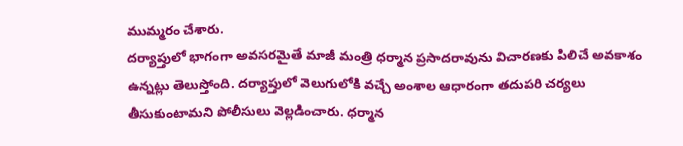ముమ్మరం చేశారు.
దర్యాప్తులో భాగంగా అవసరమైతే మాజీ మంత్రి ధర్మాన ప్రసాదరావును విచారణకు పిలిచే అవకాశం ఉన్నట్లు తెలుస్తోంది. దర్యాప్తులో వెలుగులోకి వచ్చే అంశాల ఆధారంగా తదుపరి చర్యలు తీసుకుంటామని పోలీసులు వెల్లడించారు. ధర్మాన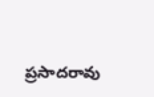ప్రసాదరావు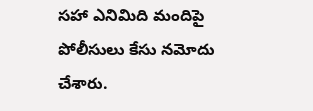సహా ఎనిమిది మందిపై పోలీసులు కేసు నమోదు చేశారు.